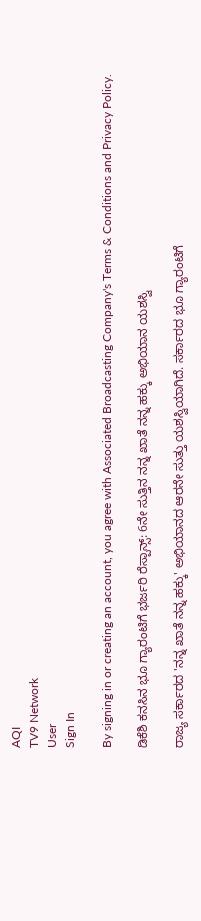AQI
TV9 Network
User
Sign In

By signing in or creating an account, you agree with Associated Broadcasting Company's Terms & Conditions and Privacy Policy.

ಡಿಕೆಶಿ ಕನಸಿನ ಭೂ ಗ್ಯಾರಂಟಿಗೆ ಭರ್ಜರಿ ರೆಸ್ಪಾನ್ಸ್: 6ನೇ ಸುತ್ತಿನ ನನ್ನ ಖಾತೆ ನನ್ನ ಹಕ್ಕು ಅಭಿಯಾನ ಯಶಸ್ವಿ

ರಾಜ್ಯ ಸರ್ಕಾರದ 'ನನ್ನ ಖಾತೆ ನನ್ನ ಹಕ್ಕು' ಅಭಿಯಾನದ ಆರನೇ ಸುತ್ತು ಯಶಸ್ವಿಯಾಗಿದೆ. ಸರ್ಕಾರದ ಭೂ ಗ್ಯಾರಂಟಿಗೆ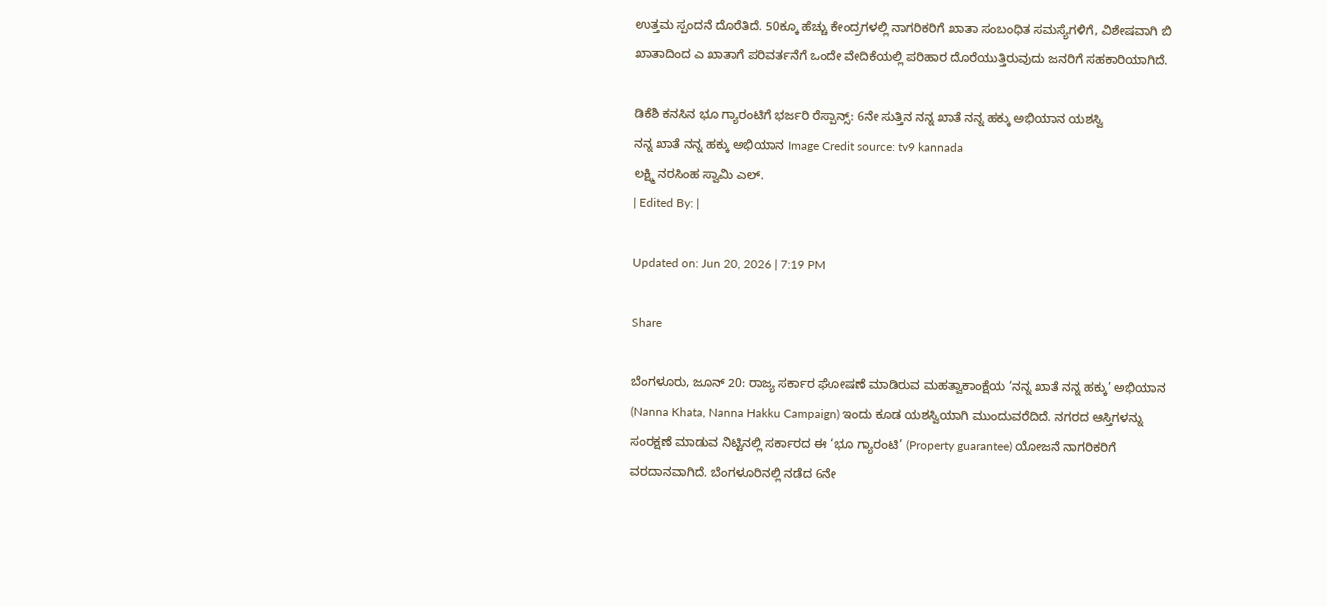ಉತ್ತಮ ಸ್ಪಂದನೆ ದೊರೆತಿದೆ. 50ಕ್ಕೂ ಹೆಚ್ಚು ಕೇಂದ್ರಗಳಲ್ಲಿ ನಾಗರಿಕರಿಗೆ ಖಾತಾ ಸಂಬಂಧಿತ ಸಮಸ್ಯೆಗಳಿಗೆ, ವಿಶೇಷವಾಗಿ ಬಿ ಖಾತಾದಿಂದ ಎ ಖಾತಾಗೆ ಪರಿವರ್ತನೆಗೆ ಒಂದೇ ವೇದಿಕೆಯಲ್ಲಿ ಪರಿಹಾರ ದೊರೆಯುತ್ತಿರುವುದು ಜನರಿಗೆ ಸಹಕಾರಿಯಾಗಿದೆ.

ಡಿಕೆಶಿ ಕನಸಿನ ಭೂ ಗ್ಯಾರಂಟಿಗೆ ಭರ್ಜರಿ ರೆಸ್ಪಾನ್ಸ್: 6ನೇ ಸುತ್ತಿನ ನನ್ನ ಖಾತೆ ನನ್ನ ಹಕ್ಕು ಅಭಿಯಾನ ಯಶಸ್ವಿ
ನನ್ನ ಖಾತೆ ನನ್ನ ಹಕ್ಕು ಅಭಿಯಾನ Image Credit source: tv9 kannada
ಲಕ್ಷ್ಮಿ ನರಸಿಂಹ ಸ್ವಾಮಿ ಎಲ್.
| Edited By: |

Updated on: Jun 20, 2026 | 7:19 PM

Share

ಬೆಂಗಳೂರು, ಜೂನ್ 20: ರಾಜ್ಯ ಸರ್ಕಾರ ಘೋಷಣೆ ಮಾಡಿರುವ ಮಹತ್ವಾಕಾಂಕ್ಷೆಯ ‘ನನ್ನ ಖಾತೆ ನನ್ನ ಹಕ್ಕು’ ಅಭಿಯಾನ (Nanna Khata, Nanna Hakku Campaign) ಇಂದು ಕೂಡ ಯಶಸ್ವಿಯಾಗಿ ಮುಂದುವರೆದಿದೆ. ನಗರದ ಆಸ್ತಿಗಳನ್ನು ಸಂರಕ್ಷಣೆ ಮಾಡುವ ನಿಟ್ಟಿನಲ್ಲಿ ಸರ್ಕಾರದ ಈ ‘ಭೂ ಗ್ಯಾರಂಟಿ’ (Property guarantee) ಯೋಜನೆ ನಾಗರಿಕರಿಗೆ ವರದಾನವಾಗಿದೆ. ಬೆಂಗಳೂರಿನಲ್ಲಿ ನಡೆದ 6ನೇ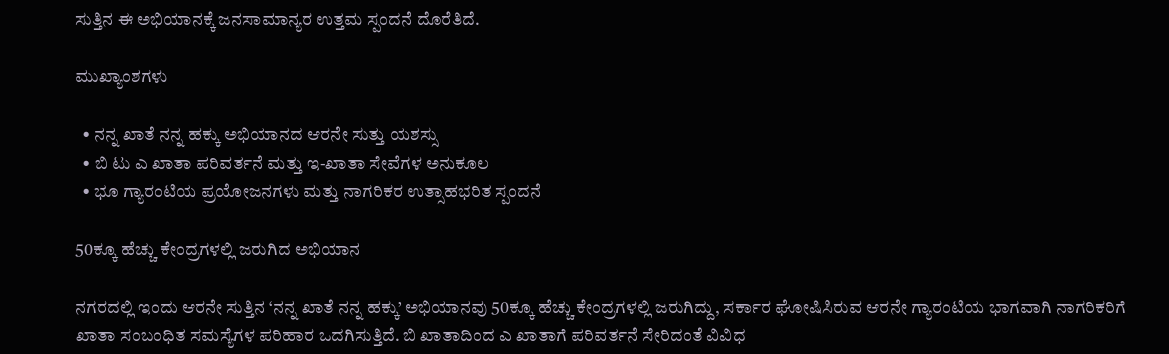ಸುತ್ತಿನ ಈ ಅಭಿಯಾನಕ್ಕೆ ಜನಸಾಮಾನ್ಯರ ಉತ್ತಮ ಸ್ಪಂದನೆ ದೊರೆತಿದೆ.

ಮುಖ್ಯಾಂಶಗಳು

  • ನನ್ನ ಖಾತೆ ನನ್ನ ಹಕ್ಕು ಅಭಿಯಾನದ ಆರನೇ ಸುತ್ತು ಯಶಸ್ಸು
  • ಬಿ ಟು ಎ ಖಾತಾ ಪರಿವರ್ತನೆ ಮತ್ತು ಇ-ಖಾತಾ ಸೇವೆಗಳ ಅನುಕೂಲ
  • ಭೂ ಗ್ಯಾರಂಟಿಯ ಪ್ರಯೋಜನಗಳು ಮತ್ತು ನಾಗರಿಕರ ಉತ್ಸಾಹಭರಿತ ಸ್ಪಂದನೆ

50ಕ್ಕೂ ಹೆಚ್ಚು ಕೇಂದ್ರಗಳಲ್ಲಿ ಜರುಗಿದ ಅಭಿಯಾನ

ನಗರದಲ್ಲಿ ಇಂದು ಆರನೇ ಸುತ್ತಿನ ‘ನನ್ನ ಖಾತೆ ನನ್ನ ಹಕ್ಕು’ ಅಭಿಯಾನವು 50ಕ್ಕೂ ಹೆಚ್ಚು ಕೇಂದ್ರಗಳಲ್ಲಿ ಜರುಗಿದ್ದು, ಸರ್ಕಾರ ಘೋಷಿಸಿರುವ ಆರನೇ ಗ್ಯಾರಂಟಿಯ ಭಾಗವಾಗಿ ನಾಗರಿಕರಿಗೆ ಖಾತಾ ಸಂಬಂಧಿತ ಸಮಸ್ಯೆಗಳ ಪರಿಹಾರ ಒದಗಿಸುತ್ತಿದೆ. ಬಿ ಖಾತಾದಿಂದ ಎ ಖಾತಾಗೆ ಪರಿವರ್ತನೆ ಸೇರಿದಂತೆ ವಿವಿಧ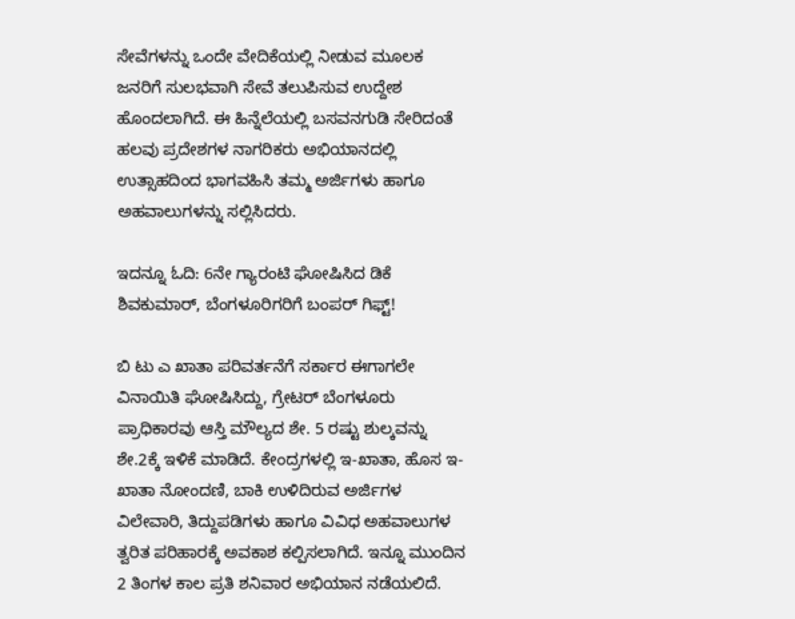ಸೇವೆಗಳನ್ನು ಒಂದೇ ವೇದಿಕೆಯಲ್ಲಿ ನೀಡುವ ಮೂಲಕ ಜನರಿಗೆ ಸುಲಭವಾಗಿ ಸೇವೆ ತಲುಪಿಸುವ ಉದ್ದೇಶ ಹೊಂದಲಾಗಿದೆ. ಈ ಹಿನ್ನೆಲೆಯಲ್ಲಿ ಬಸವನಗುಡಿ ಸೇರಿದಂತೆ ಹಲವು ಪ್ರದೇಶಗಳ ನಾಗರಿಕರು ಅಭಿಯಾನದಲ್ಲಿ ಉತ್ಸಾಹದಿಂದ ಭಾಗವಹಿಸಿ ತಮ್ಮ ಅರ್ಜಿಗಳು ಹಾಗೂ ಅಹವಾಲುಗಳನ್ನು ಸಲ್ಲಿಸಿದರು.

ಇದನ್ನೂ ಓದಿ: 6ನೇ ಗ್ಯಾರಂಟಿ ಘೋಷಿಸಿದ ಡಿಕೆ ಶಿವಕುಮಾರ್, ಬೆಂಗಳೂರಿಗರಿಗೆ ಬಂಪರ್ ಗಿಫ್ಟ್!

ಬಿ ಟು ಎ ಖಾತಾ ಪರಿವರ್ತನೆಗೆ ಸರ್ಕಾರ ಈಗಾಗಲೇ ವಿನಾಯಿತಿ ಘೋಷಿಸಿದ್ದು, ಗ್ರೇಟರ್ ಬೆಂಗಳೂರು ಪ್ರಾಧಿಕಾರವು ಆಸ್ತಿ ಮೌಲ್ಯದ ಶೇ. 5 ರಷ್ಟು ಶುಲ್ಕವನ್ನು ಶೇ.2ಕ್ಕೆ ಇಳಿಕೆ ಮಾಡಿದೆ. ಕೇಂದ್ರಗಳಲ್ಲಿ ಇ-ಖಾತಾ, ಹೊಸ ಇ-ಖಾತಾ ನೋಂದಣಿ, ಬಾಕಿ ಉಳಿದಿರುವ ಅರ್ಜಿಗಳ ವಿಲೇವಾರಿ, ತಿದ್ದುಪಡಿಗಳು ಹಾಗೂ ವಿವಿಧ ಅಹವಾಲುಗಳ ತ್ವರಿತ ಪರಿಹಾರಕ್ಕೆ ಅವಕಾಶ ಕಲ್ಪಿಸಲಾಗಿದೆ. ಇನ್ನೂ ಮುಂದಿನ 2 ತಿಂಗಳ ಕಾಲ ಪ್ರತಿ ಶನಿವಾರ ಅಭಿಯಾನ ನಡೆಯಲಿದೆ.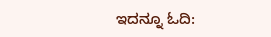ಇದನ್ನೂ ಓದಿ: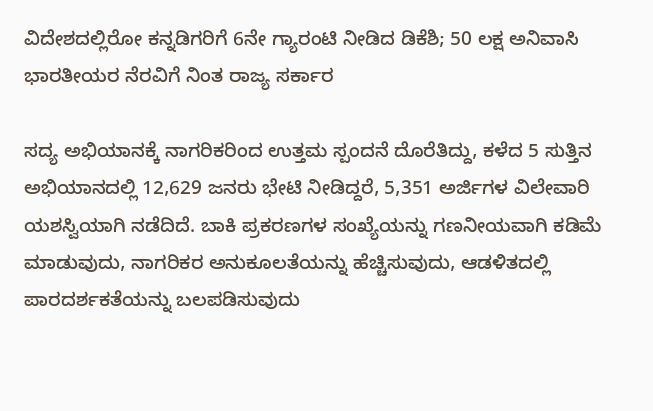ವಿದೇಶದಲ್ಲಿರೋ ಕನ್ನಡಿಗರಿಗೆ 6ನೇ ಗ್ಯಾರಂಟಿ ನೀಡಿದ ಡಿಕೆಶಿ; 50 ಲಕ್ಷ ಅನಿವಾಸಿ ಭಾರತೀಯರ ನೆರವಿಗೆ ನಿಂತ ರಾಜ್ಯ ಸರ್ಕಾರ

ಸದ್ಯ ಅಭಿಯಾನಕ್ಕೆ ನಾಗರಿಕರಿಂದ ಉತ್ತಮ ಸ್ಪಂದನೆ ದೊರೆತಿದ್ದು, ಕಳೆದ 5 ಸುತ್ತಿನ ಅಭಿಯಾನದಲ್ಲಿ 12,629 ಜನರು ಭೇಟಿ ನೀಡಿದ್ದರೆ, 5,351 ಅರ್ಜಿಗಳ ವಿಲೇವಾರಿ ಯಶಸ್ವಿಯಾಗಿ ನಡೆದಿದೆ. ಬಾಕಿ ಪ್ರಕರಣಗಳ ಸಂಖ್ಯೆಯನ್ನು ಗಣನೀಯವಾಗಿ ಕಡಿಮೆ ಮಾಡುವುದು, ನಾಗರಿಕರ ಅನುಕೂಲತೆಯನ್ನು ಹೆಚ್ಚಿಸುವುದು, ಆಡಳಿತದಲ್ಲಿ ಪಾರದರ್ಶಕತೆಯನ್ನು ಬಲಪಡಿಸುವುದು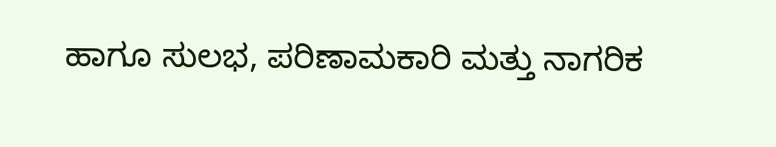ಹಾಗೂ ಸುಲಭ, ಪರಿಣಾಮಕಾರಿ ಮತ್ತು ನಾಗರಿಕ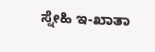ಸ್ನೇಹಿ ಇ-ಖಾತಾ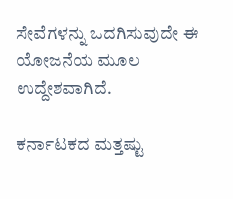ಸೇವೆಗಳನ್ನು ಒದಗಿಸುವುದೇ ಈ ಯೋಜನೆಯ ಮೂಲ ಉದ್ದೇಶವಾಗಿದೆ.

ಕರ್ನಾಟಕದ ಮತ್ತಷ್ಟು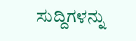ಸುದ್ದಿಗಳನ್ನು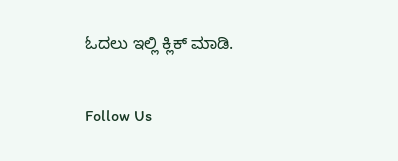ಓದಲು ಇಲ್ಲಿ ಕ್ಲಿಕ್ ಮಾಡಿ.

Follow Us